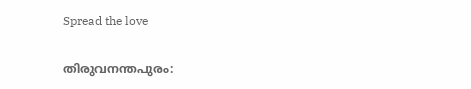Spread the love

തിരുവനന്തപുരം: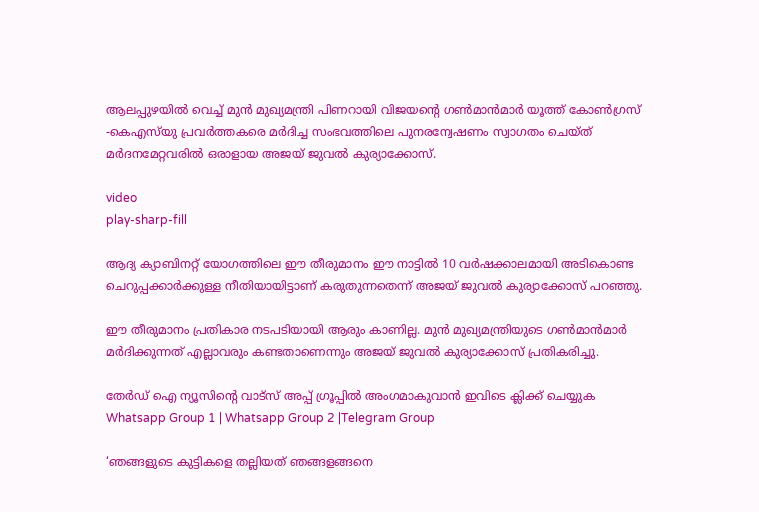ആലപ്പുഴയില്‍ വെച്ച്‌ മുൻ മുഖ്യമന്ത്രി പിണറായി വിജയന്‍റെ ഗണ്‍മാൻമാർ യൂത്ത് കോണ്‍ഗ്രസ് -കെഎസ്‌യു പ്രവർത്തകരെ മർദിച്ച സംഭവത്തിലെ പുനരന്വേഷണം സ്വാഗതം ചെയ്ത് മർദനമേറ്റവരില്‍ ഒരാളായ അജയ് ജുവല്‍ കുര്യാക്കോസ്.

video
play-sharp-fill

ആദ്യ ക്യാബിനറ്റ് യോഗത്തിലെ ഈ തീരുമാനം ഈ നാട്ടില്‍ 10 വർഷക്കാലമായി അടികൊണ്ട ചെറുപ്പക്കാർക്കുള്ള നീതിയായിട്ടാണ് കരുതുന്നതെന്ന് അജയ് ജുവല്‍ കുര്യാക്കോസ് പറഞ്ഞു.

ഈ തീരുമാനം പ്രതികാര നടപടിയായി ആരും കാണില്ല. മുൻ മുഖ്യമന്ത്രിയുടെ ഗണ്‍മാൻമാർ മർദിക്കുന്നത് എല്ലാവരും കണ്ടതാണെന്നും അജയ് ജുവല്‍ കുര്യാക്കോസ് പ്രതികരിച്ചു.

തേർഡ് ഐ ന്യൂസിന്റെ വാട്സ് അപ്പ് ഗ്രൂപ്പിൽ അംഗമാകുവാൻ ഇവിടെ ക്ലിക്ക് ചെയ്യുക
Whatsapp Group 1 | Whatsapp Group 2 |Telegram Group

‘ഞങ്ങളുടെ കുട്ടികളെ തല്ലിയത് ഞങ്ങളങ്ങനെ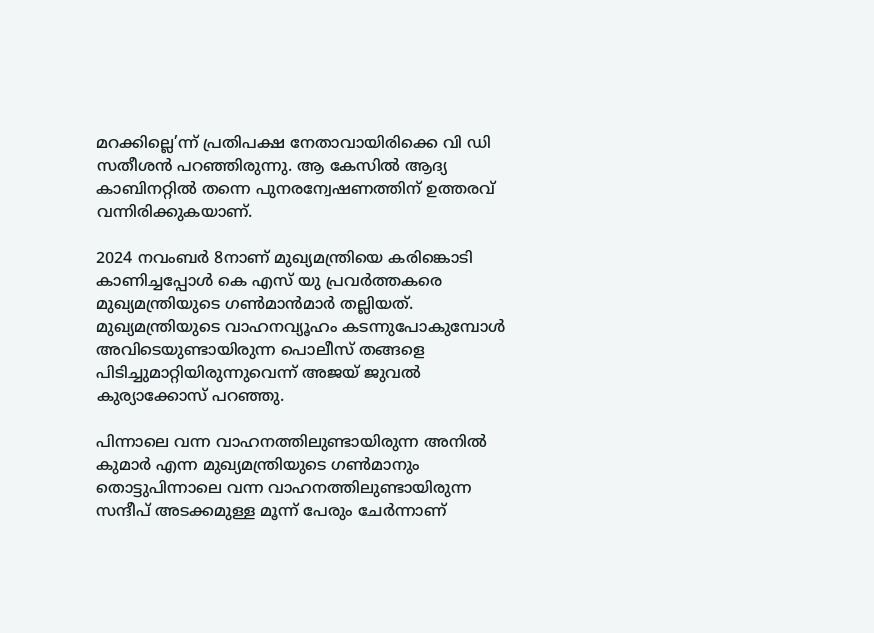മറക്കില്ലെ’ന്ന് പ്രതിപക്ഷ നേതാവായിരിക്കെ വി ഡി സതീശൻ പറഞ്ഞിരുന്നു. ആ കേസില്‍ ആദ്യ കാബിനറ്റില്‍ തന്നെ പുനരന്വേഷണത്തിന് ഉത്തരവ് വന്നിരിക്കുകയാണ്.

2024 നവംബർ 8നാണ് മുഖ്യമന്ത്രിയെ കരിങ്കൊടി കാണിച്ചപ്പോള്‍ കെ എസ് യു പ്രവർത്തകരെ മുഖ്യമന്ത്രിയുടെ ഗണ്‍മാൻമാർ തല്ലിയത്. മുഖ്യമന്ത്രിയുടെ വാഹനവ്യൂഹം കടന്നുപോകുമ്പോള്‍ അവിടെയുണ്ടായിരുന്ന പൊലീസ് തങ്ങളെ പിടിച്ചുമാറ്റിയിരുന്നുവെന്ന് അജയ് ജുവല്‍ കുര്യാക്കോസ് പറഞ്ഞു.

പിന്നാലെ വന്ന വാഹനത്തിലുണ്ടായിരുന്ന അനില്‍ കുമാർ എന്ന മുഖ്യമന്ത്രിയുടെ ഗണ്‍മാനും തൊട്ടുപിന്നാലെ വന്ന വാഹനത്തിലുണ്ടായിരുന്ന സന്ദീപ് അടക്കമുള്ള മൂന്ന് പേരും ചേർന്നാണ്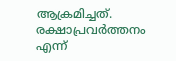ആക്രമിച്ചത്. രക്ഷാപ്രവർത്തനം എന്ന്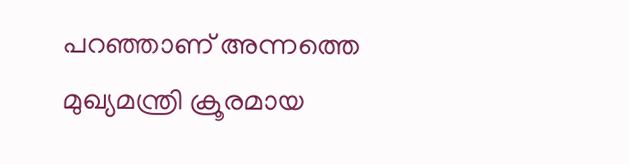പറഞ്ഞാണ് അന്നത്തെ മുഖ്യമന്ത്രി ക്രൂരമായ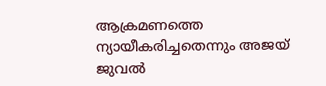ആക്രമണത്തെ ന്യായീകരിച്ചതെന്നും അജയ് ജുവല്‍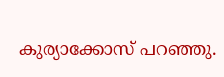കുര്യാക്കോസ് പറഞ്ഞു.